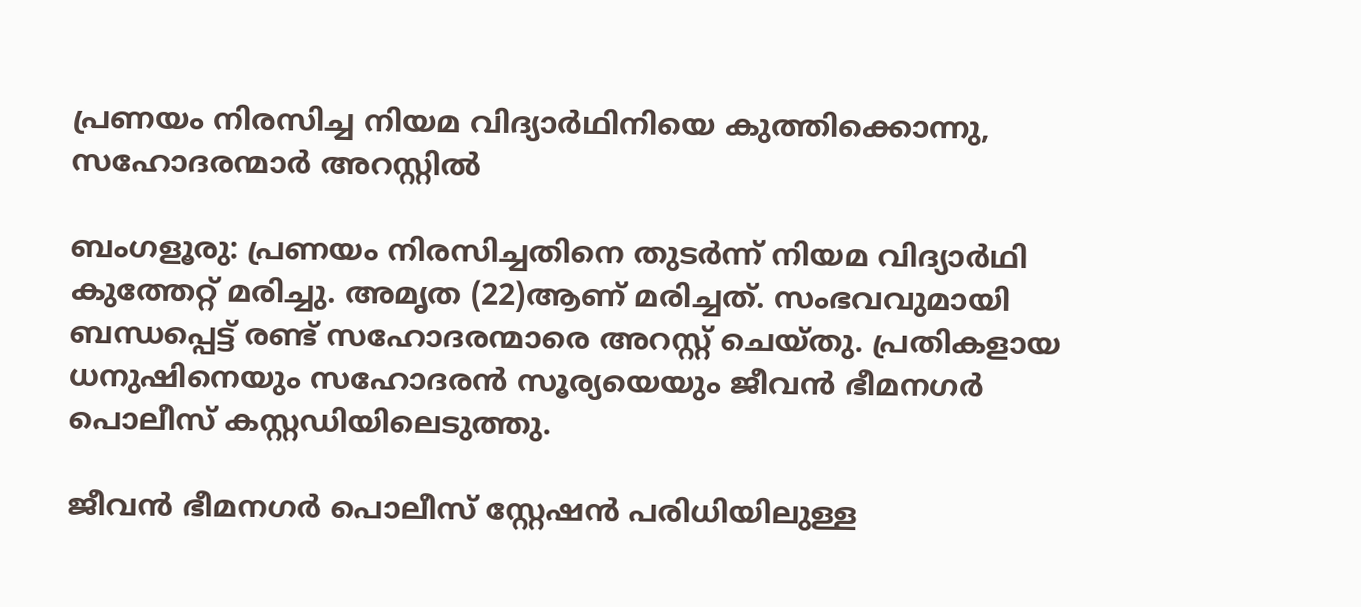പ്രണയം നിരസിച്ച നിയമ വിദ്യാര്‍ഥിനിയെ കുത്തിക്കൊന്നു, സഹോദരന്മാർ അറസ്റ്റിൽ

ബംഗളൂരു: പ്രണയം നിരസിച്ചതിനെ തുടർന്ന് നിയമ വിദ്യാര്‍ഥി കുത്തേറ്റ് മരിച്ചു. അമൃത (22)ആണ് മരിച്ചത്. സംഭവവുമായി ബന്ധപ്പെട്ട് രണ്ട് സഹോദരന്മാരെ അറസ്റ്റ് ചെയ്തു. പ്രതികളായ ധനുഷിനെയും സഹോദരൻ സൂര്യയെയും ജീവൻ ഭീമനഗർ പൊലീസ് കസ്റ്റഡിയിലെടുത്തു.

ജീവൻ ഭീമനഗർ പൊലീസ് സ്റ്റേഷൻ പരിധിയിലുള്ള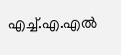എച്ച്.എ.എൽ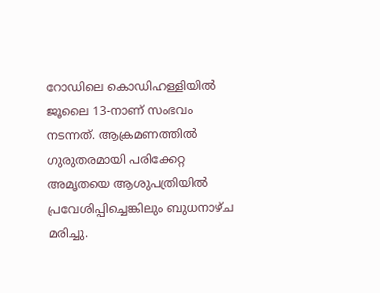റോഡിലെ കൊഡിഹള്ളിയിൽ ജൂലൈ 13-നാണ് സംഭവം നടന്നത്. ആക്രമണത്തിൽ ഗുരുതരമായി പരിക്കേറ്റ അമൃതയെ ആശുപത്രിയിൽ പ്രവേശിപ്പിച്ചെങ്കിലും ബുധനാഴ്ച മരിച്ചു.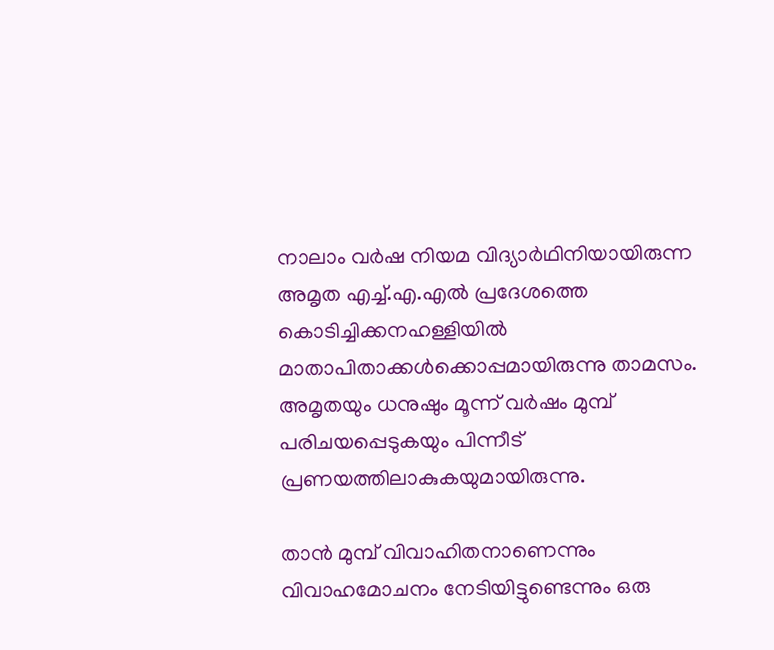നാലാം വർഷ നിയമ വിദ്യാര്‍ഥിനിയായിരുന്ന അമൃത എച്ച്.എ.എൽ പ്രദേശത്തെ കൊടിച്ചിക്കനഹള്ളിയിൽ മാതാപിതാക്കൾക്കൊപ്പമായിരുന്നു താമസം. അമൃതയും ധനുഷും മൂന്ന് വർഷം മുമ്പ് പരിചയപ്പെടുകയും പിന്നീട് പ്രണയത്തിലാകുകയുമായിരുന്നു.

താൻ മുമ്പ് വിവാഹിതനാണെന്നും വിവാഹമോചനം നേടിയിട്ടുണ്ടെന്നും ഒരു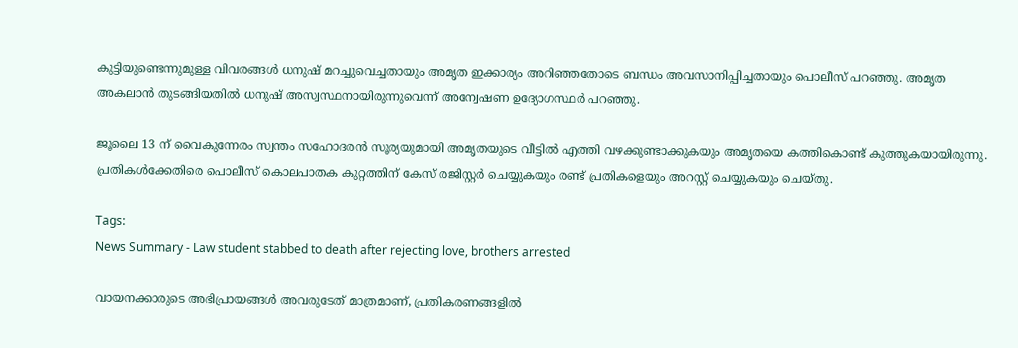കുട്ടിയുണ്ടെന്നുമുള്ള വിവരങ്ങള്‍ ധനുഷ് മറച്ചുവെച്ചതായും അമൃത ഇക്കാര്യം അറിഞ്ഞതോടെ ബന്ധം അവസാനിപ്പിച്ചതായും പൊലീസ് പറഞ്ഞു. അമൃത അകലാന്‍ തുടങ്ങിയതില്‍ ധനുഷ് അസ്വസ്ഥനായിരുന്നുവെന്ന് അന്വേഷണ ഉദ്യോഗസ്ഥർ പറഞ്ഞു.

ജൂലൈ 13 ന് വൈകുന്നേരം സ്വന്തം സഹോദരൻ സൂര്യയുമായി അമൃതയുടെ വീട്ടിൽ എത്തി വഴക്കുണ്ടാക്കുകയും അമൃതയെ കത്തികൊണ്ട് കുത്തുകയായിരുന്നു. പ്രതികള്‍ക്കേതിരെ പൊലീസ് കൊലപാതക കുറ്റത്തിന് കേസ് രജിസ്റ്റർ ചെയ്യുകയും രണ്ട് പ്രതികളെയും അറസ്റ്റ് ചെയ്യുകയും ചെയ്തു.

Tags:
News Summary - Law student stabbed to death after rejecting love, brothers arrested

വായനക്കാരുടെ അഭിപ്രായങ്ങള്‍ അവരുടേത് മാത്രമാണ്, പ്രതികരണങ്ങളിൽ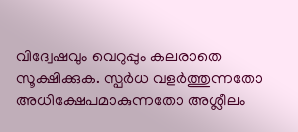വിദ്വേഷവും വെറുപ്പും കലരാതെ സൂക്ഷിക്കുക. സ്പർധ വളർത്തുന്നതോ അധിക്ഷേപമാകുന്നതോ അശ്ലീലം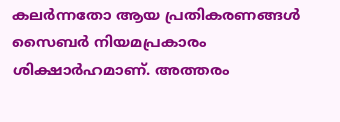കലർന്നതോ ആയ പ്രതികരണങ്ങൾ സൈബർ നിയമപ്രകാരം ശിക്ഷാർഹമാണ്. അത്തരം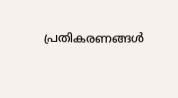പ്രതികരണങ്ങൾ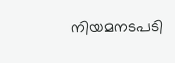നിയമനടപടി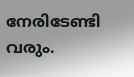നേരിടേണ്ടി വരും.